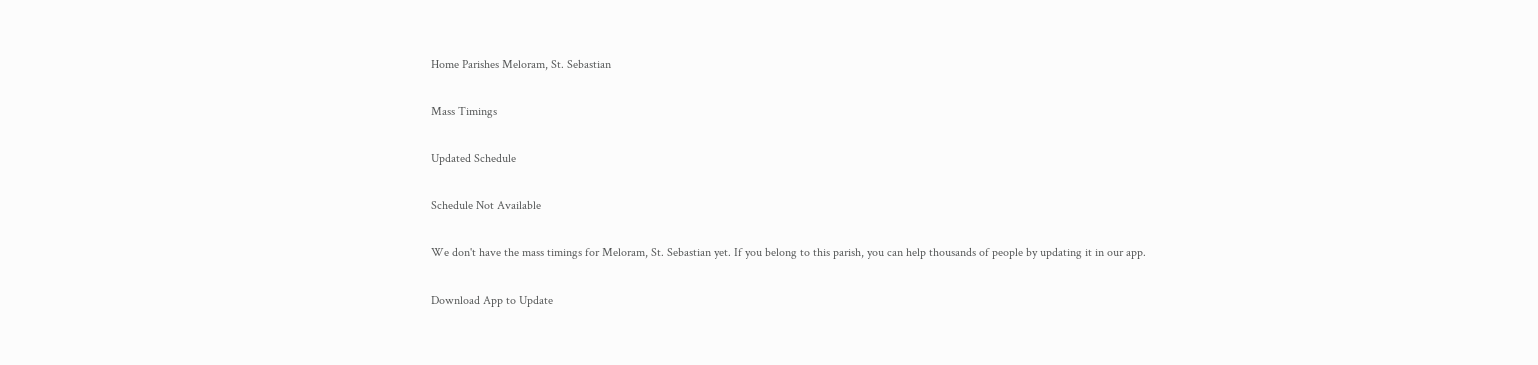Home Parishes Meloram, St. Sebastian

Mass Timings

Updated Schedule

Schedule Not Available

We don't have the mass timings for Meloram, St. Sebastian yet. If you belong to this parish, you can help thousands of people by updating it in our app.

Download App to Update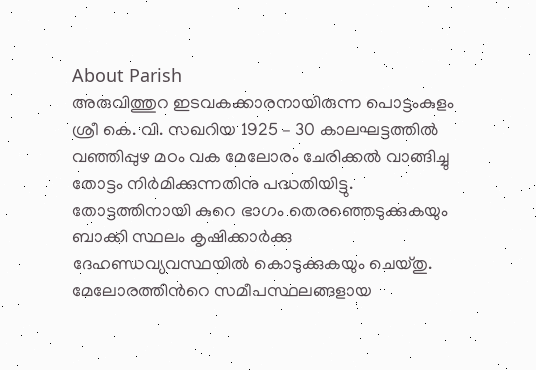About Parish
അരുവിത്തുറ ഇടവകക്കാരനായിരുന്ന പൊട്ടംകുളം ശ്രീ കെ. വി. സഖറിയ 1925 – 30 കാലഘട്ടത്തില്‍ വഞ്ഞിപ്പുഴ മഠം വക മേലോരം ചേരിക്കല്‍ വാങ്ങിച്ചു തോട്ടം നിര്‍മിക്കുന്നതിനു പദ്ധതിയിട്ടു. തോട്ടത്തിനായി കുറെ ഭാഗം തെരഞ്ഞെടുക്കുകയും ബാക്കി സ്ഥലം കൃഷിക്കാര്‍ക്കു ദേഹണ്ഡവ്യവസ്ഥയില്‍ കൊടുക്കുകയും ചെയ്തു. മേലോരത്തിന്‍റെ സമീപസ്ഥലങ്ങളായ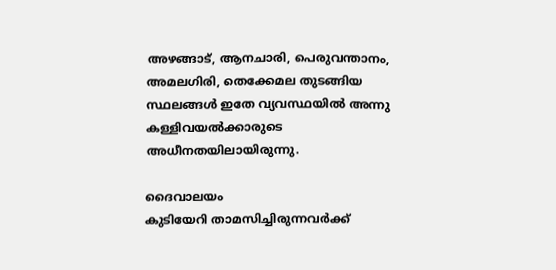അഴങ്ങാട്, ആനചാരി, പെരുവന്താനം, അമലഗിരി, തെക്കേമല തുടങ്ങിയ സ്ഥലങ്ങള്‍ ഇതേ വ്യവസ്ഥയില്‍ അന്നു കള്ളിവയല്‍ക്കാരുടെ അധീനതയിലായിരുന്നു.

ദൈവാലയം
കുടിയേറി താമസിച്ചിരുന്നവര്‍ക്ക്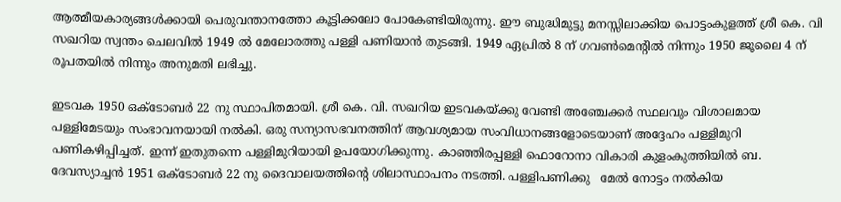ആത്മീയകാര്യങ്ങള്‍ക്കായി പെരുവന്താനത്തോ കൂട്ടിക്കലോ പോകേണ്ടിയിരുന്നു. ഈ ബുദ്ധിമുട്ടു മനസ്സിലാക്കിയ പൊട്ടംകുളത്ത് ശ്രീ കെ. വി സഖറിയ സ്വന്തം ചെലവില്‍ 1949 ല്‍ മേലോരത്തു പള്ളി പണിയാന്‍ തുടങ്ങി. 1949 ഏപ്രില്‍ 8 ന് ഗവണ്‍മെന്‍റില്‍ നിന്നും 1950 ജൂലൈ 4 ന് രൂപതയില്‍ നിന്നും അനുമതി ലഭിച്ചു.

ഇടവക 1950 ഒക്ടോബര്‍ 22 നു സ്ഥാപിതമായി. ശ്രീ കെ. വി. സഖറിയ ഇടവകയ്ക്കു വേണ്ടി അഞ്ചേക്കര്‍ സ്ഥലവും വിശാലമായ പള്ളിമേടയും സംഭാവനയായി നല്‍കി. ഒരു സന്യാസഭവനത്തിന് ആവശ്യമായ സംവിധാനങ്ങളോടെയാണ് അദ്ദേഹം പള്ളിമുറി പണികഴിപ്പിച്ചത്. ഇന്ന് ഇതുതന്നെ പള്ളിമുറിയായി ഉപയോഗിക്കുന്നു. കാഞ്ഞിരപ്പള്ളി ഫൊറോനാ വികാരി കുളംകുത്തിയില്‍ ബ. ദേവസ്യാച്ചന്‍ 1951 ഒക്ടോബര്‍ 22 നു ദൈവാലയത്തിന്‍റെ ശിലാസ്ഥാപനം നടത്തി. പള്ളിപണിക്കു   മേല്‍ നോട്ടം നല്‍കിയ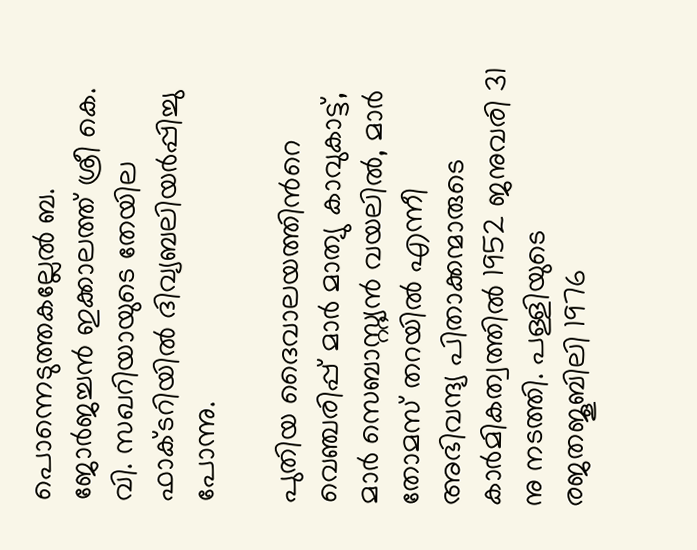പൊന്നെടുത്തകല്ലേല്‍ ബ. ജോര്‍ജച്ചന്‍ ഇക്കാലത്ത് ശ്രീ കെ. വി. സഖറിയായുടെ തേയില ഫാക്ടറിയില്‍ ദിവ്യബലിയര്‍പ്പിച്ചു പോന്നു.

പുതിയ ദൈവാലയത്തിന്‍റെ വെഞ്ചരിപ്പ് മാര്‍ മാത്യു കാവുകാട്ട്, മാര്‍ സെബാസ്റ്റ്യന്‍ വയലില്‍, മാര്‍ തോമസ് തറയില്‍ എന്നീ അഭിവന്ദ്യ പിതാക്കന്മാരുടെ കാര്‍മികത്വത്തില്‍ 1952 ജനുവരി 31 നു നടത്തി. പള്ളിയുടെ രജതജൂബിലി 1976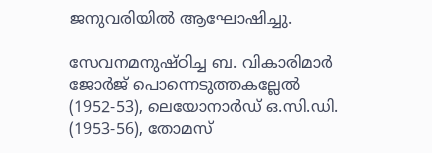ജനുവരിയില്‍ ആഘോഷിച്ചു.

സേവനമനുഷ്ഠിച്ച ബ. വികാരിമാര്‍
ജോര്‍ജ് പൊന്നെടുത്തകല്ലേല്‍ (1952-53), ലെയോനാര്‍ഡ് ഒ.സി.ഡി. (1953-56), തോമസ്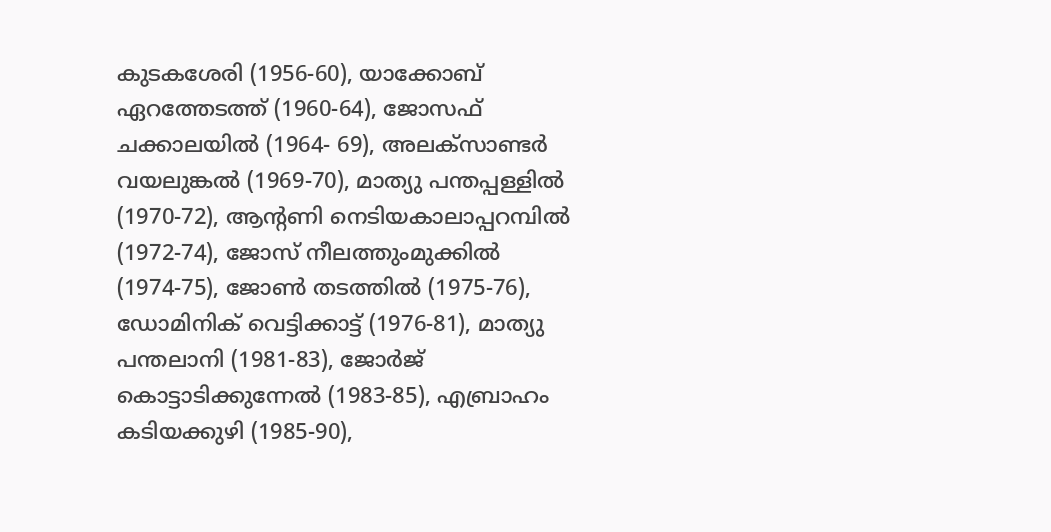കുടകശേരി (1956-60), യാക്കോബ് ഏറത്തേടത്ത് (1960-64), ജോസഫ് ചക്കാലയില്‍ (1964- 69), അലക്സാണ്ടര്‍ വയലുങ്കല്‍ (1969-70), മാത്യു പന്തപ്പള്ളില്‍ (1970-72), ആന്‍റണി നെടിയകാലാപ്പറമ്പില്‍ (1972-74), ജോസ് നീലത്തുംമുക്കില്‍ (1974-75), ജോണ്‍ തടത്തില്‍ (1975-76), ഡോമിനിക് വെട്ടിക്കാട്ട് (1976-81), മാത്യു പന്തലാനി (1981-83), ജോര്‍ജ് കൊട്ടാടിക്കുന്നേല്‍ (1983-85), എബ്രാഹം കടിയക്കുഴി (1985-90),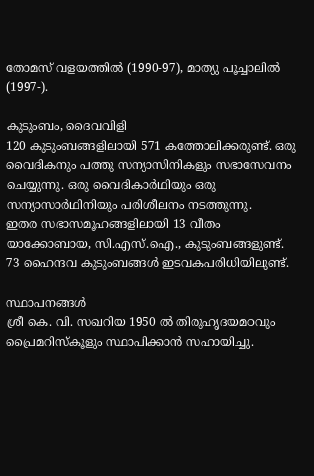തോമസ് വളയത്തില്‍ (1990-97), മാത്യു പൂച്ചാലില്‍ (1997-).

കുടുംബം, ദൈവവിളി
120 കുടുംബങ്ങളിലായി 571 കത്തോലിക്കരുണ്ട്. ഒരു വൈദികനും പത്തു സന്യാസിനികളും സഭാസേവനം ചെയ്യുന്നു. ഒരു വൈദികാര്‍ഥിയും ഒരു സന്യാസാര്‍ഥിനിയും പരിശീലനം നടത്തുന്നു.
ഇതര സഭാസമൂഹങ്ങളിലായി 13 വീതം യാക്കോബായ, സി.എസ്.ഐ., കുടുംബങ്ങളുണ്ട്. 73 ഹൈന്ദവ കുടുംബങ്ങള്‍ ഇടവകപരിധിയിലുണ്ട്.

സ്ഥാപനങ്ങള്‍
ശ്രീ കെ. വി. സഖറിയ 1950 ല്‍ തിരുഹൃദയമഠവും പ്രൈമറിസ്കൂളും സ്ഥാപിക്കാന്‍ സഹായിച്ചു.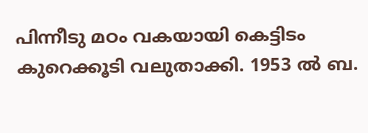പിന്നീടു മഠം വകയായി കെട്ടിടം കുറെക്കൂടി വലുതാക്കി. 1953 ല്‍ ബ.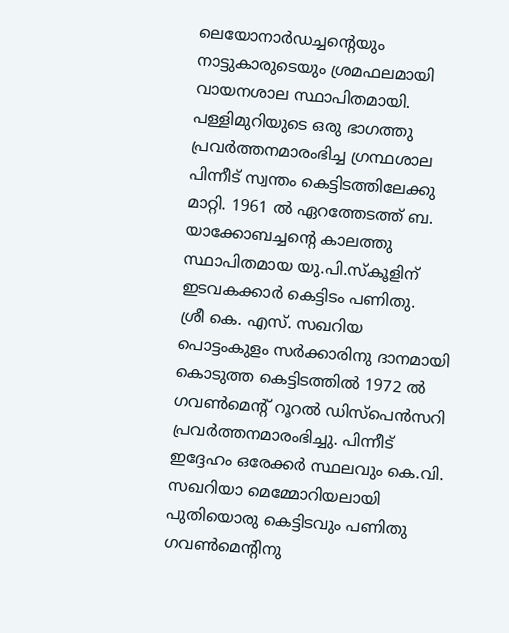ലെയോനാര്‍ഡച്ചന്‍റെയും നാട്ടുകാരുടെയും ശ്രമഫലമായി വായനശാല സ്ഥാപിതമായി. പള്ളിമുറിയുടെ ഒരു ഭാഗത്തു പ്രവര്‍ത്തനമാരംഭിച്ച ഗ്രന്ഥശാല പിന്നീട് സ്വന്തം കെട്ടിടത്തിലേക്കു മാറ്റി. 1961 ല്‍ ഏറത്തേടത്ത് ബ. യാക്കോബച്ചന്‍റെ കാലത്തു സ്ഥാപിതമായ യു.പി.സ്കൂളിന് ഇടവകക്കാര്‍ കെട്ടിടം പണിതു.
ശ്രീ കെ. എസ്. സഖറിയ പൊട്ടംകുളം സര്‍ക്കാരിനു ദാനമായി കൊടുത്ത കെട്ടിടത്തില്‍ 1972 ല്‍ ഗവണ്‍മെന്‍റ് റൂറല്‍ ഡിസ്പെന്‍സറി പ്രവര്‍ത്തനമാരംഭിച്ചു. പിന്നീട് ഇദ്ദേഹം ഒരേക്കര്‍ സ്ഥലവും കെ.വി. സഖറിയാ മെമ്മോറിയലായി പുതിയൊരു കെട്ടിടവും പണിതു ഗവണ്‍മെന്‍റിനു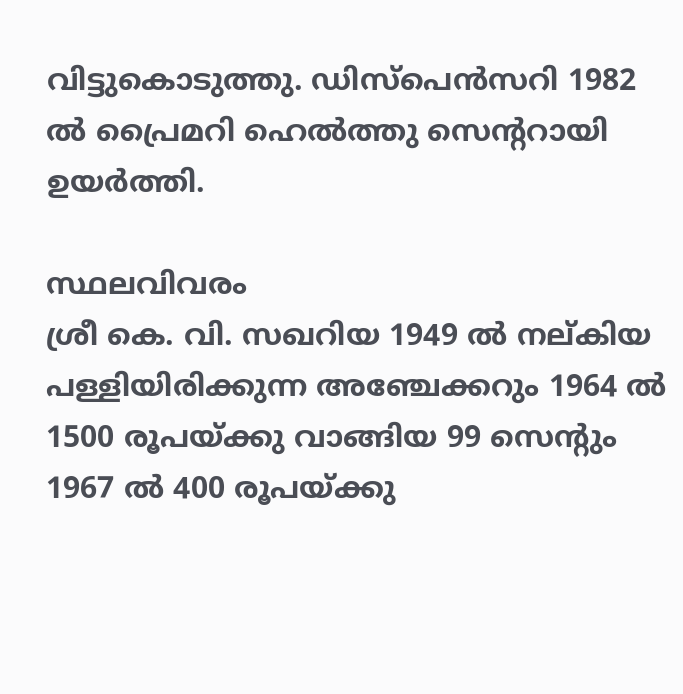വിട്ടുകൊടുത്തു. ഡിസ്പെന്‍സറി 1982 ല്‍ പ്രൈമറി ഹെല്‍ത്തു സെന്‍ററായി ഉയര്‍ത്തി.

സ്ഥലവിവരം
ശ്രീ കെ. വി. സഖറിയ 1949 ല്‍ നല്കിയ പള്ളിയിരിക്കുന്ന അഞ്ചേക്കറും 1964 ല്‍ 1500 രൂപയ്ക്കു വാങ്ങിയ 99 സെന്‍റും 1967 ല്‍ 400 രൂപയ്ക്കു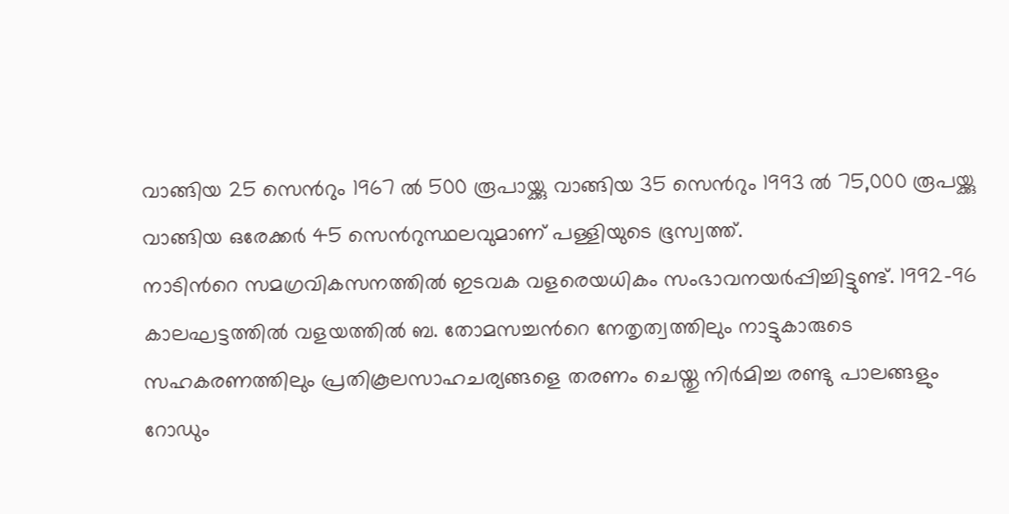വാങ്ങിയ 25 സെന്‍റും 1967 ല്‍ 500 രൂപായ്ക്കു വാങ്ങിയ 35 സെന്‍റും 1993 ല്‍ 75,000 രൂപയ്ക്കു വാങ്ങിയ ഒരേക്കര്‍ 45 സെന്‍റുസ്ഥലവുമാണ് പള്ളിയുടെ ഭൂസ്വത്ത്.
നാടിന്‍റെ സമഗ്രവികസനത്തില്‍ ഇടവക വളരെയധികം സംഭാവനയര്‍പ്പിച്ചിട്ടുണ്ട്. 1992-96 കാലഘട്ടത്തില്‍ വളയത്തില്‍ ബ. തോമസച്ചന്‍റെ നേതൃത്വത്തിലും നാട്ടുകാരുടെ സഹകരണത്തിലും പ്രതികൂലസാഹചര്യങ്ങളെ തരണം ചെയ്തു നിര്‍മിച്ച രണ്ടു പാലങ്ങളും റോഡും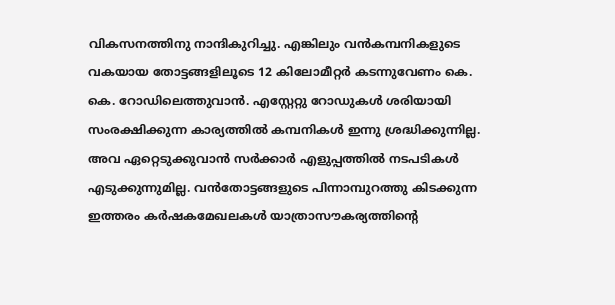വികസനത്തിനു നാന്ദികുറിച്ചു. എങ്കിലും വന്‍കമ്പനികളുടെ വകയായ തോട്ടങ്ങളിലൂടെ 12 കിലോമീറ്റര്‍ കടന്നുവേണം കെ. കെ. റോഡിലെത്തുവാന്‍. എസ്റ്റേറ്റു റോഡുകള്‍ ശരിയായി സംരക്ഷിക്കുന്ന കാര്യത്തില്‍ കമ്പനികള്‍ ഇന്നു ശ്രദ്ധിക്കുന്നില്ല. അവ ഏറ്റെടുക്കുവാന്‍ സര്‍ക്കാര്‍ എളുപ്പത്തില്‍ നടപടികള്‍ എടുക്കുന്നുമില്ല. വന്‍തോട്ടങ്ങളുടെ പിന്നാമ്പുറത്തു കിടക്കുന്ന ഇത്തരം കര്‍ഷകമേഖലകള്‍ യാത്രാസൗകര്യത്തിന്‍റെ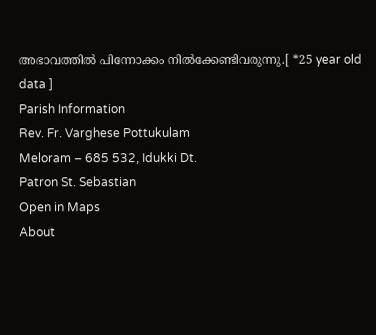അഭാവത്തില്‍ പിന്നോക്കം നില്‍ക്കേണ്ടിവരുന്നു.[ *25 year old data ]
Parish Information
Rev. Fr. Varghese Pottukulam
Meloram – 685 532, Idukki Dt.
Patron St. Sebastian
Open in Maps
About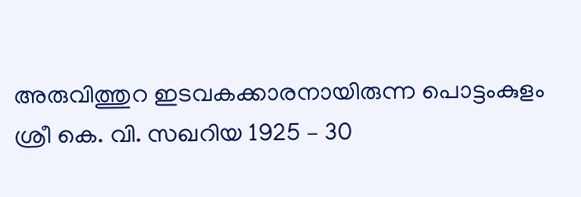അരുവിത്തുറ ഇടവകക്കാരനായിരുന്ന പൊട്ടംകുളം ശ്രീ കെ. വി. സഖറിയ 1925 – 30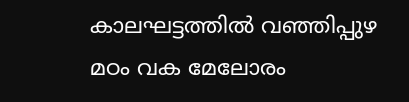കാലഘട്ടത്തില്‍ വഞ്ഞിപ്പുഴ മഠം വക മേലോരം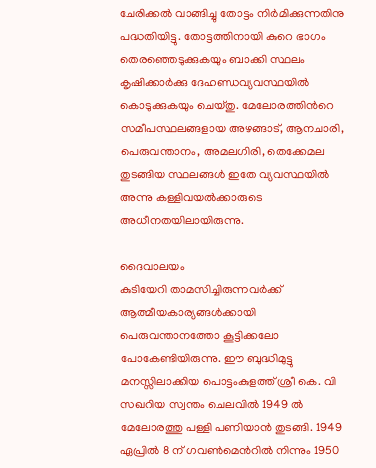ചേരിക്കല്‍ വാങ്ങിച്ചു തോട്ടം നിര്‍മിക്കുന്നതിനു പദ്ധതിയിട്ടു. തോട്ടത്തിനായി കുറെ ഭാഗം തെരഞ്ഞെടുക്കുകയും ബാക്കി സ്ഥലം കൃഷിക്കാര്‍ക്കു ദേഹണ്ഡവ്യവസ്ഥയില്‍ കൊടുക്കുകയും ചെയ്തു. മേലോരത്തിന്‍റെ സമീപസ്ഥലങ്ങളായ അഴങ്ങാട്, ആനചാരി, പെരുവന്താനം, അമലഗിരി, തെക്കേമല തുടങ്ങിയ സ്ഥലങ്ങള്‍ ഇതേ വ്യവസ്ഥയില്‍ അന്നു കള്ളിവയല്‍ക്കാരുടെ അധീനതയിലായിരുന്നു.

ദൈവാലയം
കുടിയേറി താമസിച്ചിരുന്നവര്‍ക്ക് ആത്മീയകാര്യങ്ങള്‍ക്കായി പെരുവന്താനത്തോ കൂട്ടിക്കലോ പോകേണ്ടിയിരുന്നു. ഈ ബുദ്ധിമുട്ടു മനസ്സിലാക്കിയ പൊട്ടംകുളത്ത് ശ്രീ കെ. വി സഖറിയ സ്വന്തം ചെലവില്‍ 1949 ല്‍ മേലോരത്തു പള്ളി പണിയാന്‍ തുടങ്ങി. 1949 ഏപ്രില്‍ 8 ന് ഗവണ്‍മെന്‍റില്‍ നിന്നും 1950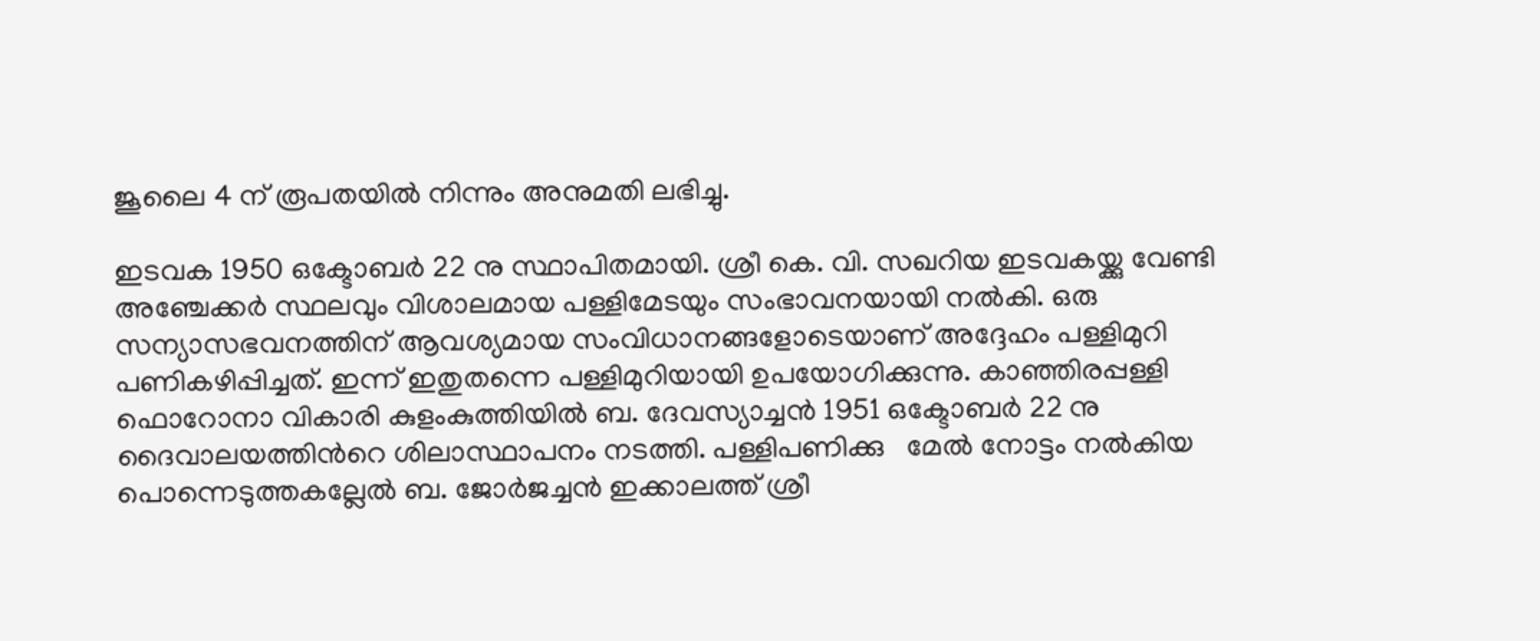ജൂലൈ 4 ന് രൂപതയില്‍ നിന്നും അനുമതി ലഭിച്ചു.

ഇടവക 1950 ഒക്ടോബര്‍ 22 നു സ്ഥാപിതമായി. ശ്രീ കെ. വി. സഖറിയ ഇടവകയ്ക്കു വേണ്ടി അഞ്ചേക്കര്‍ സ്ഥലവും വിശാലമായ പള്ളിമേടയും സംഭാവനയായി നല്‍കി. ഒരു സന്യാസഭവനത്തിന് ആവശ്യമായ സംവിധാനങ്ങളോടെയാണ് അദ്ദേഹം പള്ളിമുറി പണികഴിപ്പിച്ചത്. ഇന്ന് ഇതുതന്നെ പള്ളിമുറിയായി ഉപയോഗിക്കുന്നു. കാഞ്ഞിരപ്പള്ളി ഫൊറോനാ വികാരി കുളംകുത്തിയില്‍ ബ. ദേവസ്യാച്ചന്‍ 1951 ഒക്ടോബര്‍ 22 നു ദൈവാലയത്തിന്‍റെ ശിലാസ്ഥാപനം നടത്തി. പള്ളിപണിക്കു   മേല്‍ നോട്ടം നല്‍കിയ പൊന്നെടുത്തകല്ലേല്‍ ബ. ജോര്‍ജച്ചന്‍ ഇക്കാലത്ത് ശ്രീ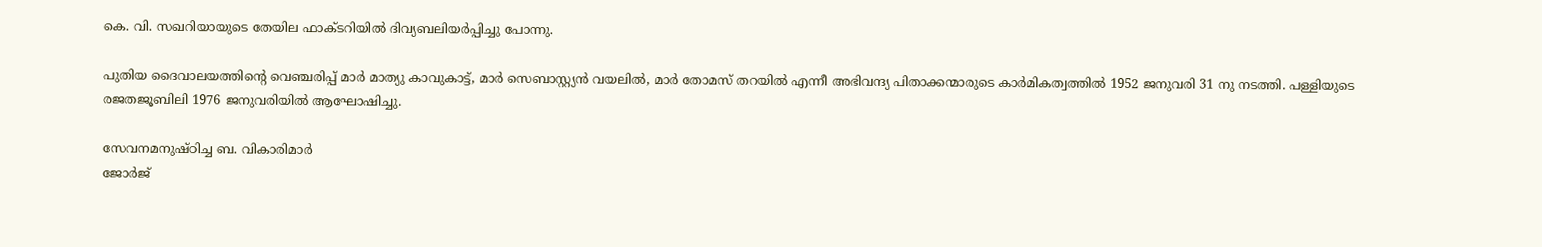കെ. വി. സഖറിയായുടെ തേയില ഫാക്ടറിയില്‍ ദിവ്യബലിയര്‍പ്പിച്ചു പോന്നു.

പുതിയ ദൈവാലയത്തിന്‍റെ വെഞ്ചരിപ്പ് മാര്‍ മാത്യു കാവുകാട്ട്, മാര്‍ സെബാസ്റ്റ്യന്‍ വയലില്‍, മാര്‍ തോമസ് തറയില്‍ എന്നീ അഭിവന്ദ്യ പിതാക്കന്മാരുടെ കാര്‍മികത്വത്തില്‍ 1952 ജനുവരി 31 നു നടത്തി. പള്ളിയുടെ രജതജൂബിലി 1976 ജനുവരിയില്‍ ആഘോഷിച്ചു.

സേവനമനുഷ്ഠിച്ച ബ. വികാരിമാര്‍
ജോര്‍ജ്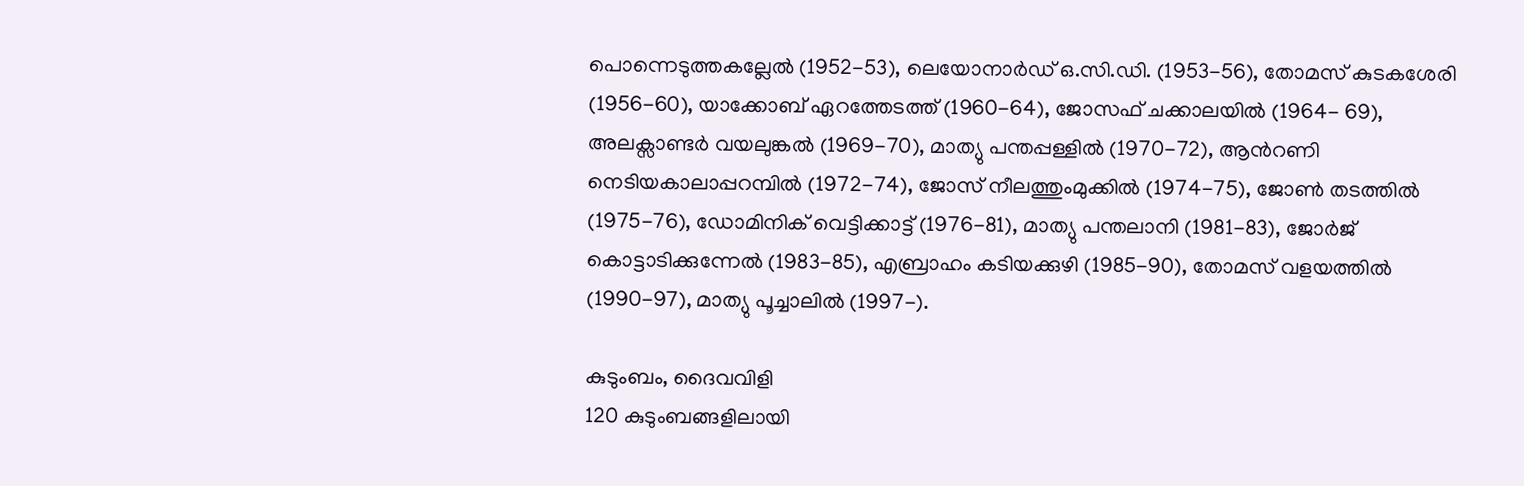പൊന്നെടുത്തകല്ലേല്‍ (1952-53), ലെയോനാര്‍ഡ് ഒ.സി.ഡി. (1953-56), തോമസ് കുടകശേരി (1956-60), യാക്കോബ് ഏറത്തേടത്ത് (1960-64), ജോസഫ് ചക്കാലയില്‍ (1964- 69), അലക്സാണ്ടര്‍ വയലുങ്കല്‍ (1969-70), മാത്യു പന്തപ്പള്ളില്‍ (1970-72), ആന്‍റണി നെടിയകാലാപ്പറമ്പില്‍ (1972-74), ജോസ് നീലത്തുംമുക്കില്‍ (1974-75), ജോണ്‍ തടത്തില്‍ (1975-76), ഡോമിനിക് വെട്ടിക്കാട്ട് (1976-81), മാത്യു പന്തലാനി (1981-83), ജോര്‍ജ് കൊട്ടാടിക്കുന്നേല്‍ (1983-85), എബ്രാഹം കടിയക്കുഴി (1985-90), തോമസ് വളയത്തില്‍ (1990-97), മാത്യു പൂച്ചാലില്‍ (1997-).

കുടുംബം, ദൈവവിളി
120 കുടുംബങ്ങളിലായി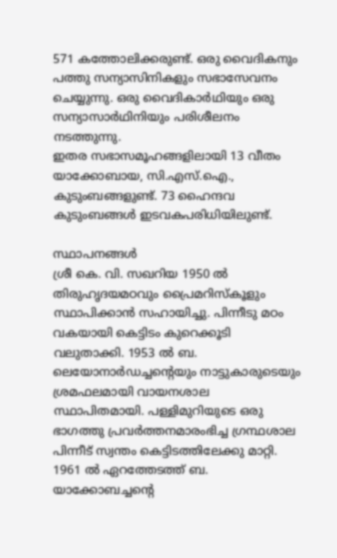571 കത്തോലിക്കരുണ്ട്. ഒരു വൈദികനും പത്തു സന്യാസിനികളും സഭാസേവനം ചെയ്യുന്നു. ഒരു വൈദികാര്‍ഥിയും ഒരു സന്യാസാര്‍ഥിനിയും പരിശീലനം നടത്തുന്നു.
ഇതര സഭാസമൂഹങ്ങളിലായി 13 വീതം യാക്കോബായ, സി.എസ്.ഐ., കുടുംബങ്ങളുണ്ട്. 73 ഹൈന്ദവ കുടുംബങ്ങള്‍ ഇടവകപരിധിയിലുണ്ട്.

സ്ഥാപനങ്ങള്‍
ശ്രീ കെ. വി. സഖറിയ 1950 ല്‍ തിരുഹൃദയമഠവും പ്രൈമറിസ്കൂളും സ്ഥാപിക്കാന്‍ സഹായിച്ചു. പിന്നീടു മഠം വകയായി കെട്ടിടം കുറെക്കൂടി വലുതാക്കി. 1953 ല്‍ ബ. ലെയോനാര്‍ഡച്ചന്‍റെയും നാട്ടുകാരുടെയും ശ്രമഫലമായി വായനശാല സ്ഥാപിതമായി. പള്ളിമുറിയുടെ ഒരു ഭാഗത്തു പ്രവര്‍ത്തനമാരംഭിച്ച ഗ്രന്ഥശാല പിന്നീട് സ്വന്തം കെട്ടിടത്തിലേക്കു മാറ്റി. 1961 ല്‍ ഏറത്തേടത്ത് ബ. യാക്കോബച്ചന്‍റെ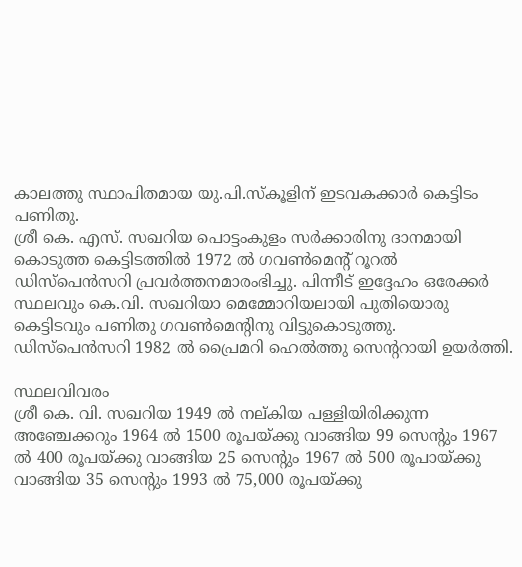കാലത്തു സ്ഥാപിതമായ യു.പി.സ്കൂളിന് ഇടവകക്കാര്‍ കെട്ടിടം പണിതു.
ശ്രീ കെ. എസ്. സഖറിയ പൊട്ടംകുളം സര്‍ക്കാരിനു ദാനമായി കൊടുത്ത കെട്ടിടത്തില്‍ 1972 ല്‍ ഗവണ്‍മെന്‍റ് റൂറല്‍ ഡിസ്പെന്‍സറി പ്രവര്‍ത്തനമാരംഭിച്ചു. പിന്നീട് ഇദ്ദേഹം ഒരേക്കര്‍ സ്ഥലവും കെ.വി. സഖറിയാ മെമ്മോറിയലായി പുതിയൊരു കെട്ടിടവും പണിതു ഗവണ്‍മെന്‍റിനു വിട്ടുകൊടുത്തു. ഡിസ്പെന്‍സറി 1982 ല്‍ പ്രൈമറി ഹെല്‍ത്തു സെന്‍ററായി ഉയര്‍ത്തി.

സ്ഥലവിവരം
ശ്രീ കെ. വി. സഖറിയ 1949 ല്‍ നല്കിയ പള്ളിയിരിക്കുന്ന അഞ്ചേക്കറും 1964 ല്‍ 1500 രൂപയ്ക്കു വാങ്ങിയ 99 സെന്‍റും 1967 ല്‍ 400 രൂപയ്ക്കു വാങ്ങിയ 25 സെന്‍റും 1967 ല്‍ 500 രൂപായ്ക്കു വാങ്ങിയ 35 സെന്‍റും 1993 ല്‍ 75,000 രൂപയ്ക്കു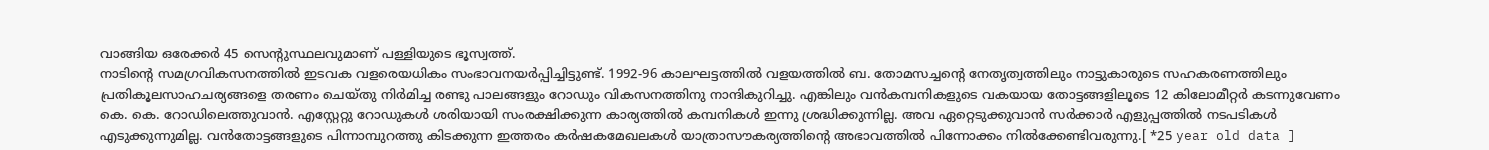വാങ്ങിയ ഒരേക്കര്‍ 45 സെന്‍റുസ്ഥലവുമാണ് പള്ളിയുടെ ഭൂസ്വത്ത്.
നാടിന്‍റെ സമഗ്രവികസനത്തില്‍ ഇടവക വളരെയധികം സംഭാവനയര്‍പ്പിച്ചിട്ടുണ്ട്. 1992-96 കാലഘട്ടത്തില്‍ വളയത്തില്‍ ബ. തോമസച്ചന്‍റെ നേതൃത്വത്തിലും നാട്ടുകാരുടെ സഹകരണത്തിലും പ്രതികൂലസാഹചര്യങ്ങളെ തരണം ചെയ്തു നിര്‍മിച്ച രണ്ടു പാലങ്ങളും റോഡും വികസനത്തിനു നാന്ദികുറിച്ചു. എങ്കിലും വന്‍കമ്പനികളുടെ വകയായ തോട്ടങ്ങളിലൂടെ 12 കിലോമീറ്റര്‍ കടന്നുവേണം കെ. കെ. റോഡിലെത്തുവാന്‍. എസ്റ്റേറ്റു റോഡുകള്‍ ശരിയായി സംരക്ഷിക്കുന്ന കാര്യത്തില്‍ കമ്പനികള്‍ ഇന്നു ശ്രദ്ധിക്കുന്നില്ല. അവ ഏറ്റെടുക്കുവാന്‍ സര്‍ക്കാര്‍ എളുപ്പത്തില്‍ നടപടികള്‍ എടുക്കുന്നുമില്ല. വന്‍തോട്ടങ്ങളുടെ പിന്നാമ്പുറത്തു കിടക്കുന്ന ഇത്തരം കര്‍ഷകമേഖലകള്‍ യാത്രാസൗകര്യത്തിന്‍റെ അഭാവത്തില്‍ പിന്നോക്കം നില്‍ക്കേണ്ടിവരുന്നു.[ *25 year old data ]